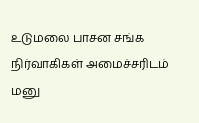உடுமலை பாசன சங்க நிர்வாகிகள் அமைச்சரிடம் மனு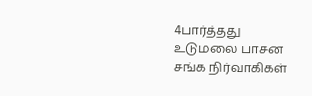4பார்த்தது
உடுமலை பாசன சங்க நிர்வாகிகள்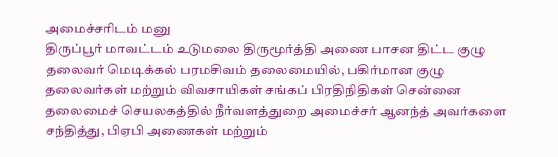அமைச்சரிடம் மனு
திருப்பூர் மாவட்டம் உடுமலை திருமூர்த்தி அணை பாசன திட்ட குழு தலைவர் மெடிக்கல் பரமசிவம் தலைமையில், பகிர்மான குழு தலைவர்கள் மற்றும் விவசாயிகள் சங்கப் பிரதிநிதிகள் சென்னை தலைமைச் செயலகத்தில் நீர்வளத்துறை அமைச்சர் ஆனந்த் அவர்களை சந்தித்து, பிஏபி அணைகள் மற்றும்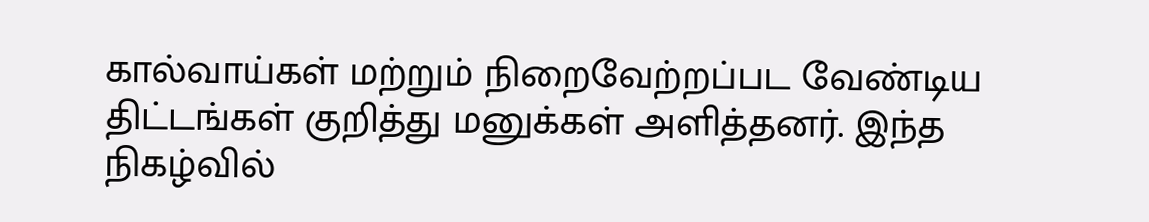கால்வாய்கள் மற்றும் நிறைவேற்றப்பட வேண்டிய திட்டங்கள் குறித்து மனுக்கள் அளித்தனர். இந்த நிகழ்வில்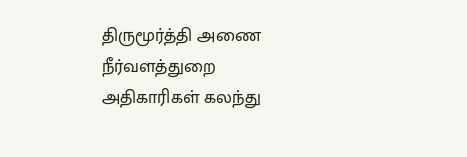திருமூர்த்தி அணை நீர்வளத்துறை அதிகாரிகள் கலந்து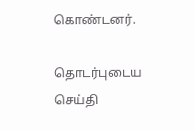கொண்டனர்.

தொடர்புடைய செய்தி